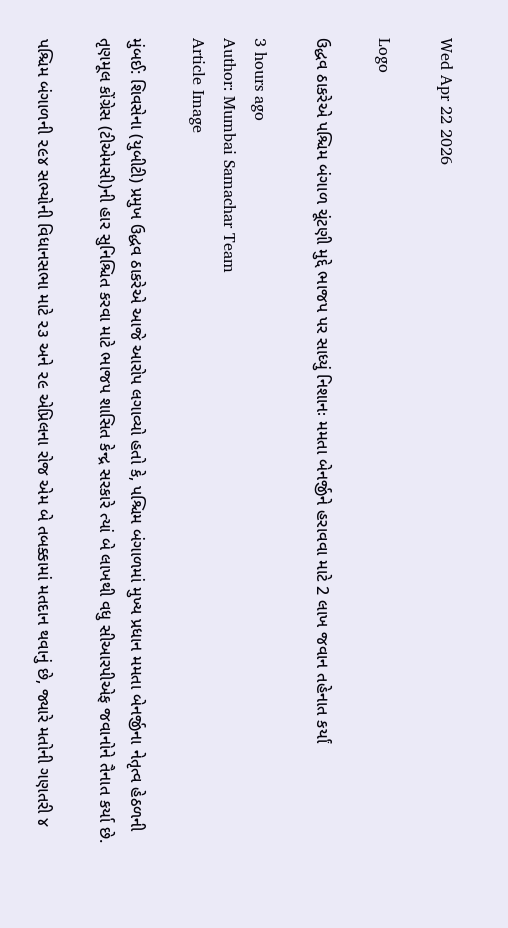Wed Apr 22 2026

Logo

ઉદ્ધવ ઠાકરેએ પશ્ચિમ બંગાળ ચૂંટણી મુદ્દે ભાજપ પર સાધ્યું નિશાનઃ મમતા બેનર્જીને હરાવવા માટે 2 લાખ જવાન તહેનાત કર્યાં

3 hours ago
Author: Mumbai Samachar Team
Article Image

મુંબઈ: શિવસેના (યુબીટી) પ્રમુખ ઉદ્ધવ ઠાકરેએ આજે આરોપ લગાવ્યો હતો કે, પશ્ચિમ બંગાળમાં મુખ્ય પ્રધાન મમતા બેનર્જીના નેતૃત્વ હેઠળની તૃણમૂલ કોંગ્રેસ (ટીએમસી)ની હાર સુનિશ્ચિત કરવા માટે ભાજપ શાસિત કેન્દ્ર સરકારે ત્યાં બે લાખથી વધુ સીઆરપીએફ જવાનોને તૈનાત કર્યા છે.

પશ્ચિમ બંગાળની ૨૯૪ સભ્યોની વિધાનસભા માટે ૨૩ અને ૨૯ એપ્રિલના રોજ એમ બે તબક્કામાં મતદાન થવાનું છે, જ્યારે મતોની ગણતરી ૪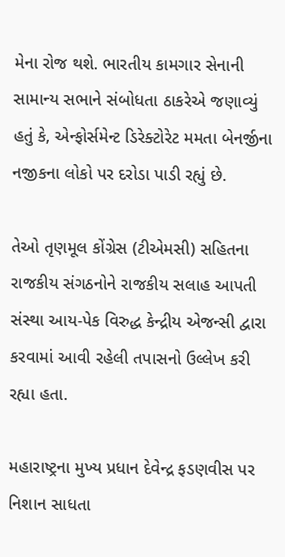મેના રોજ થશે. ભારતીય કામગાર સેનાની સામાન્ય સભાને સંબોધતા ઠાકરેએ જણાવ્યું હતું કે, એન્ફોર્સમેન્ટ ડિરેક્ટોરેટ મમતા બેનર્જીના નજીકના લોકો પર દરોડા પાડી રહ્યું છે.

તેઓ તૃણમૂલ કોંગ્રેસ (ટીએમસી) સહિતના રાજકીય સંગઠનોને રાજકીય સલાહ આપતી સંસ્થા આય-પેક વિરુદ્ધ કેન્દ્રીય એજન્સી દ્વારા કરવામાં આવી રહેલી તપાસનો ઉલ્લેખ કરી રહ્યા હતા.

મહારાષ્ટ્રના મુખ્ય પ્રધાન દેવેન્દ્ર ફડણવીસ પર નિશાન સાધતા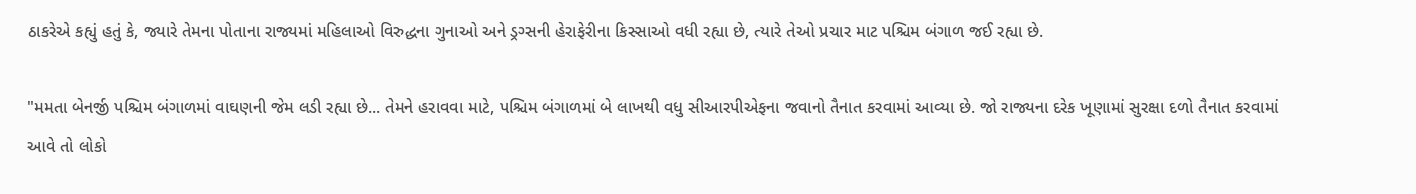ઠાકરેએ કહ્યું હતું કે, જ્યારે તેમના પોતાના રાજ્યમાં મહિલાઓ વિરુદ્ધના ગુનાઓ અને ડ્રગ્સની હેરાફેરીના કિસ્સાઓ વધી રહ્યા છે, ત્યારે તેઓ પ્રચાર માટ પશ્ચિમ બંગાળ જઈ રહ્યા છે.

"મમતા બેનર્જી પશ્ચિમ બંગાળમાં વાઘણની જેમ લડી રહ્યા છે... તેમને હરાવવા માટે, પશ્ચિમ બંગાળમાં બે લાખથી વધુ સીઆરપીએફના જવાનો તૈનાત કરવામાં આવ્યા છે. જો રાજ્યના દરેક ખૂણામાં સુરક્ષા દળો તૈનાત કરવામાં આવે તો લોકો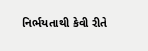નિર્ભયતાથી કેવી રીતે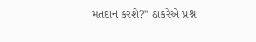મતદાન કરશે?" ઠાકરેએ પ્રશ્ન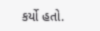કર્યો હતો.